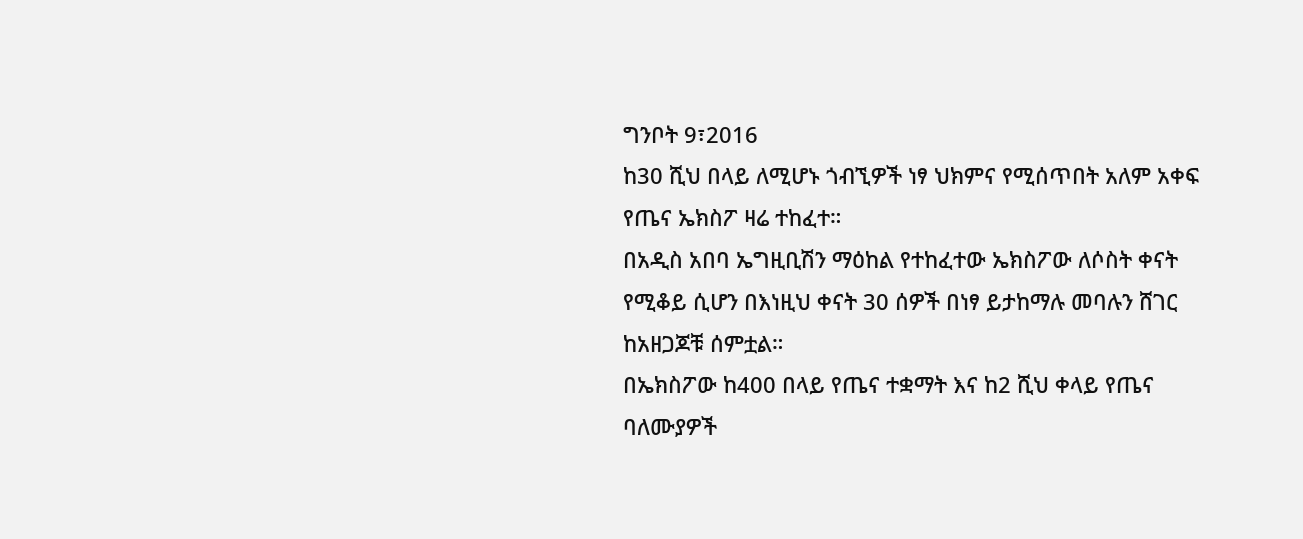ግንቦት 9፣2016
ከ30 ሺህ በላይ ለሚሆኑ ጎብኚዎች ነፃ ህክምና የሚሰጥበት አለም አቀፍ የጤና ኤክስፖ ዛሬ ተከፈተ።
በአዲስ አበባ ኤግዚቢሽን ማዕከል የተከፈተው ኤክስፖው ለሶስት ቀናት የሚቆይ ሲሆን በእነዚህ ቀናት 30 ሰዎች በነፃ ይታከማሉ መባሉን ሸገር ከአዘጋጆቹ ሰምቷል።
በኤክስፖው ከ400 በላይ የጤና ተቋማት እና ከ2 ሺህ ቀላይ የጤና ባለሙያዎች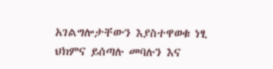አገልግሎታቸውን እያስተዋወቁ ነፂ ህክምና ይሰጣሉ መባሉን እና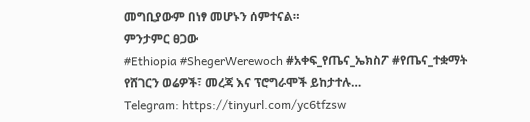መግቢያውም በነፃ መሆኑን ሰምተናል።
ምንታምር ፀጋው
#Ethiopia #ShegerWerewoch #አቀፍ_የጤና_ኤክስፖ #የጤና_ተቋማት
የሸገርን ወሬዎች፣ መረጃ እና ፕሮግራሞች ይከታተሉ…
Telegram: https://tinyurl.com/yc6tfzsw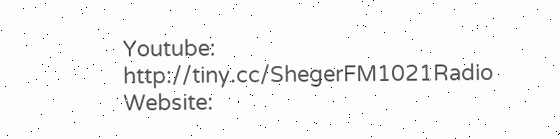Youtube: http://tiny.cc/ShegerFM1021Radio
Website: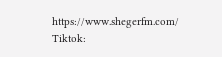https://www.shegerfm.com/
Tiktok: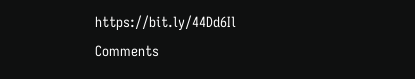https://bit.ly/44Dd6Il
Comments